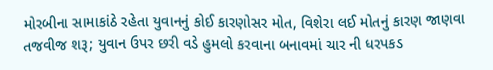મોરબીના સામાકાંઠે રહેતા યુવાનનું કોઈ કારણોસર મોત, વિશેરા લઈ મોતનું કારણ જાણવા તજવીજ શરૂ; યુવાન ઉપર છરી વડે હુમલો કરવાના બનાવમાં ચાર ની ધરપકડ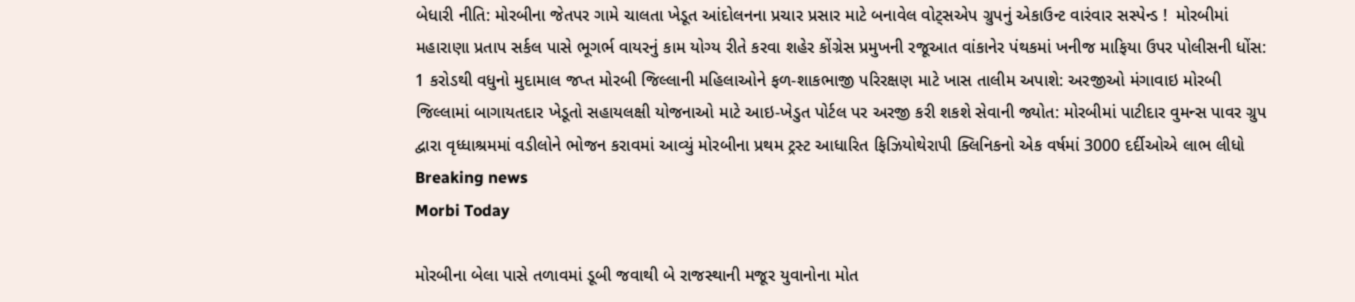બેધારી નીતિ: મોરબીના જેતપર ગામે ચાલતા ખેડૂત આંદોલનના પ્રચાર પ્રસાર માટે બનાવેલ વોટ્સએપ ગ્રુપનું એકાઉન્ટ વારંવાર સસ્પેન્ડ !  મોરબીમાં મહારાણા પ્રતાપ સર્કલ પાસે ભૂગર્ભ વાયરનું કામ યોગ્ય રીતે કરવા શહેર કોંગ્રેસ પ્રમુખની રજૂઆત વાંકાનેર પંથકમાં ખનીજ માફિયા ઉપર પોલીસની ધોંસ: 1 કરોડથી વધુનો મુદામાલ જપ્ત મોરબી જિલ્લાની મહિલાઓને ફળ-શાકભાજી પરિરક્ષણ માટે ખાસ તાલીમ અપાશે: અરજીઓ મંગાવાઇ મોરબી જિલ્લામાં બાગાયતદાર ખેડૂતો સહાયલક્ષી યોજનાઓ માટે આઇ-ખેડુત પોર્ટલ પર અરજી કરી શકશે સેવાની જ્યોત: મોરબીમાં પાટીદાર વુમન્સ પાવર ગ્રુપ દ્વારા વૃધ્ધાશ્રમમાં વડીલોને ભોજન કરાવમાં આવ્યું મોરબીના પ્રથમ ટ્રસ્ટ આધારિત ફિઝિયોથેરાપી ક્લિનિકનો એક વર્ષમાં 3000 દર્દીઓએ લાભ લીધો
Breaking news
Morbi Today

મોરબીના બેલા પાસે તળાવમાં ડૂબી જવાથી બે રાજસ્થાની મજૂર યુવાનોના મોત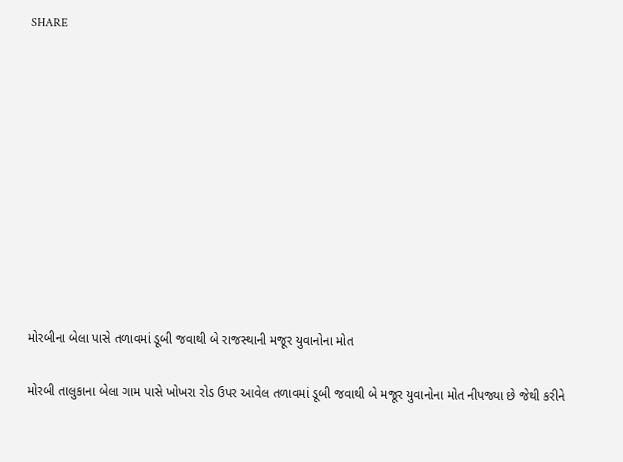SHARE











મોરબીના બેલા પાસે તળાવમાં ડૂબી જવાથી બે રાજસ્થાની મજૂર યુવાનોના મોત

મોરબી તાલુકાના બેલા ગામ પાસે ખોખરા રોડ ઉપર આવેલ તળાવમાં ડૂબી જવાથી બે મજૂર યુવાનોના મોત નીપજ્યા છે જેથી કરીને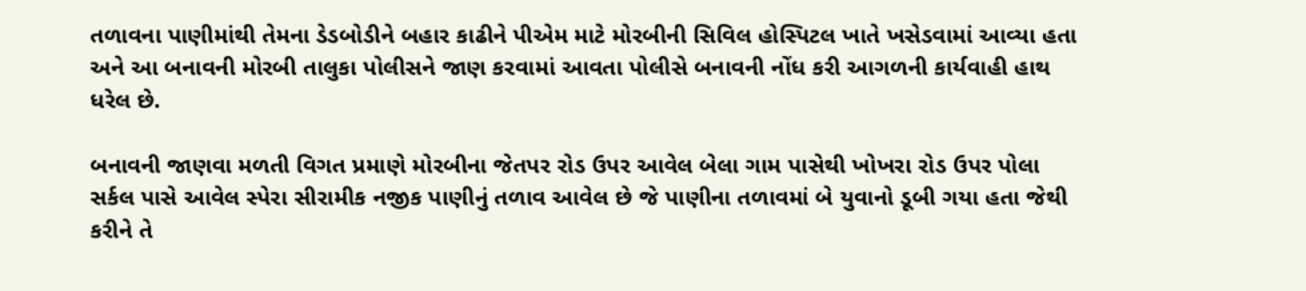તળાવના પાણીમાંથી તેમના ડેડબોડીને બહાર કાઢીને પીએમ માટે મોરબીની સિવિલ હોસ્પિટલ ખાતે ખસેડવામાં આવ્યા હતા અને આ બનાવની મોરબી તાલુકા પોલીસને જાણ કરવામાં આવતા પોલીસે બનાવની નોંધ કરી આગળની કાર્યવાહી હાથ ધરેલ છે.

બનાવની જાણવા મળતી વિગત પ્રમાણે મોરબીના જેતપર રોડ ઉપર આવેલ બેલા ગામ પાસેથી ખોખરા રોડ ઉપર પોલા સર્કલ પાસે આવેલ સ્પેરા સીરામીક નજીક પાણીનું તળાવ આવેલ છે જે પાણીના તળાવમાં બે યુવાનો ડૂબી ગયા હતા જેથી કરીને તે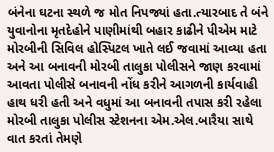બંનેના ઘટના સ્થળે જ મોત નિપજ્યાં હતા.ત્યારબાદ તે બંને યુવાનોના મૃતદેહોને પાણીમાંથી બહાર કાઢીને પીએમ માટે મોરબીની સિવિલ હોસ્પિટલ ખાતે લઈ જવામાં આવ્યા હતા અને આ બનાવની મોરબી તાલુકા પોલીસને જાણ કરવામાં આવતા પોલીસે બનાવની નોંધ કરીને આગળની કાર્યવાહી હાથ ધરી હતી અને વધુમાં આ બનાવની તપાસ કરી રહેલા મોરબી તાલુકા પોલીસ સ્ટેશનના એમ.એલ.બારૈયા સાથે વાત કરતાં તેમણે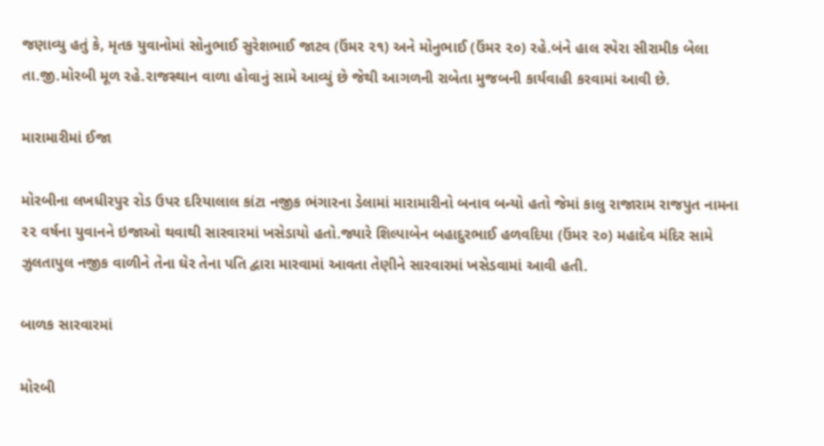જણાવ્યુ હતું કે, મૃતક યુવાનોમાં સોનુભાઈ સુરેશભાઈ જાટવ (ઉંમર ૨૧) અને મોનુભાઈ (ઉંમર ૨૦) રહે.બંને હાલ સ્પેરા સીરામીક બેલા તા.જી.મોરબી મૂળ રહે.રાજસ્થાન વાળા હોવાનું સામે આવ્યું છે જેથી આગળની રાબેતા મુજબની કાર્યવાહી કરવામાં આવી છે.

મારામારીમાં ઈજા

મોરબીના લખધીરપુર રોડ ઉપર દરિયાલાલ કાંટા નજીક ભંગારના ડેલામાં મારામારીનો બનાવ બન્યો હતો જેમાં કાલુ રાજારામ રાજપુત નામના ૨૨ વર્ષના યુવાનને ઇજાઓ થવાથી સારવારમાં ખસેડાયો હતો.જ્યારે શિલ્પાબેન બહાદુરભાઈ હળવદિયા (ઉંમર ૨૦) મહાદેવ મંદિર સામે ઝુલતાપુલ નજીક વાળીને તેના ઘેર તેના પતિ દ્વારા મારવામાં આવતા તેણીને સારવારમાં ખસેડવામાં આવી હતી.

બાળક સારવારમાં

મોરબી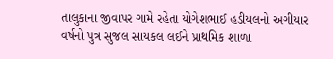તાલુકાના જીવાપર ગામે રહેતા યોગેશભાઈ હડીયલનો અગીયાર વર્ષનો પુત્ર સુજલ સાયકલ લઈને પ્રાથમિક શાળા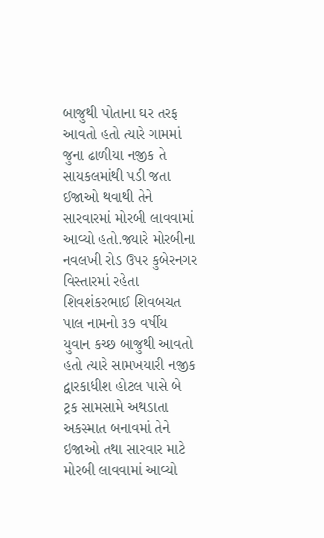બાજુથી પોતાના ઘર તરફ આવતો હતો ત્યારે ગામમાં જુના ઢાળીયા નજીક તે સાયકલમાંથી પડી જતા ઈજાઓ થવાથી તેને સારવારમાં મોરબી લાવવામાં આવ્યો હતો.જ્યારે મોરબીના નવલખી રોડ ઉપર કુબેરનગર વિસ્તારમાં રહેતા શિવશંકરભાઈ શિવબચત પાલ નામનો ૩૭ વર્ષીય યુવાન કચ્છ બાજુથી આવતો હતો ત્યારે સામખયારી નજીક દ્વારકાધીશ હોટલ પાસે બે ટ્રક સામસામે અથડાતા અકસ્માત બનાવમાં તેને ઇજાઓ તથા સારવાર માટે મોરબી લાવવામાં આવ્યો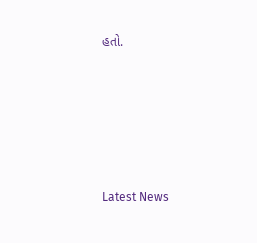હતો.






Latest News